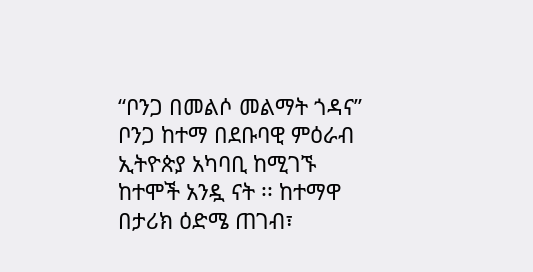“ቦንጋ በመልሶ መልማት ጎዳና”
ቦንጋ ከተማ በደቡባዊ ምዕራብ ኢትዮጵያ አካባቢ ከሚገኙ ከተሞች አንዷ ናት ፡፡ ከተማዋ በታሪክ ዕድሜ ጠገብ፣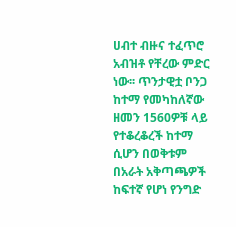ሀብተ ብዙና ተፈጥሮ አብዝቶ የቸረው ምድር ነው፡፡ ጥንታዊቷ ቦንጋ ከተማ የመካከለኛው ዘመን 1560ዎቹ ላይ የተቆረቆረች ከተማ ሲሆን በወቅቱም በአራት አቅጣጫዎች ከፍተኛ የሆነ የንግድ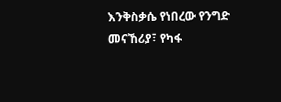እንቅስቃሴ የነበረው የንግድ መናኸሪያ፣ የካፋ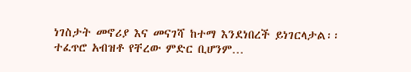ነገስታት መኖሪያ እና መናገሻ ከተማ እንደነበረች ይነገርላታል፡፡ ተፈጥሮ አብዝቶ የቸረው ምድር ቢሆንም…